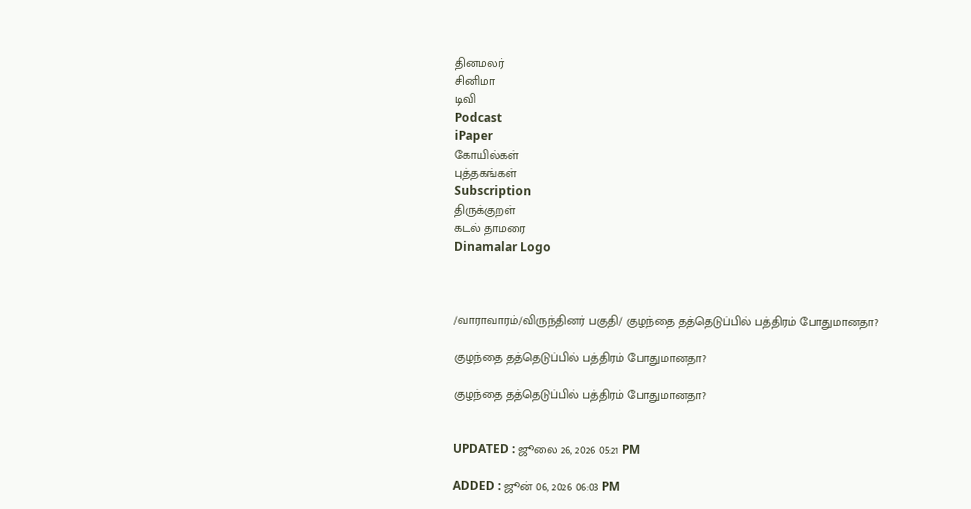தினமலர்
சினிமா
டிவி
Podcast
iPaper
கோயில்கள்
புத்தகங்கள்
Subscription
திருக்குறள்
கடல் தாமரை
Dinamalar Logo



/வாராவாரம்/விருந்தினர் பகுதி/ குழந்தை தத்தெடுப்பில் பத்திரம் போதுமானதா?

குழந்தை தத்தெடுப்பில் பத்திரம் போதுமானதா?

குழந்தை தத்தெடுப்பில் பத்திரம் போதுமானதா?


UPDATED : ஜூலை 26, 2026 05:21 PM

ADDED : ஜூன் 06, 2026 06:03 PM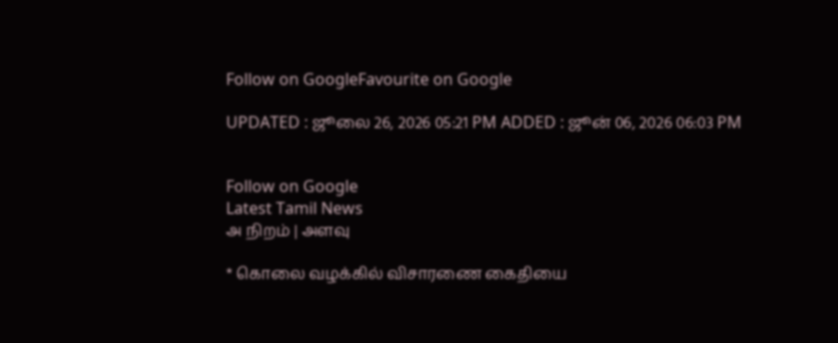Follow on GoogleFavourite on Google

UPDATED : ஜூலை 26, 2026 05:21 PM ADDED : ஜூன் 06, 2026 06:03 PM


Follow on Google
Latest Tamil News
அ நிறம் | அளவு

* கொலை வழக்கில் விசாரணை கைதியை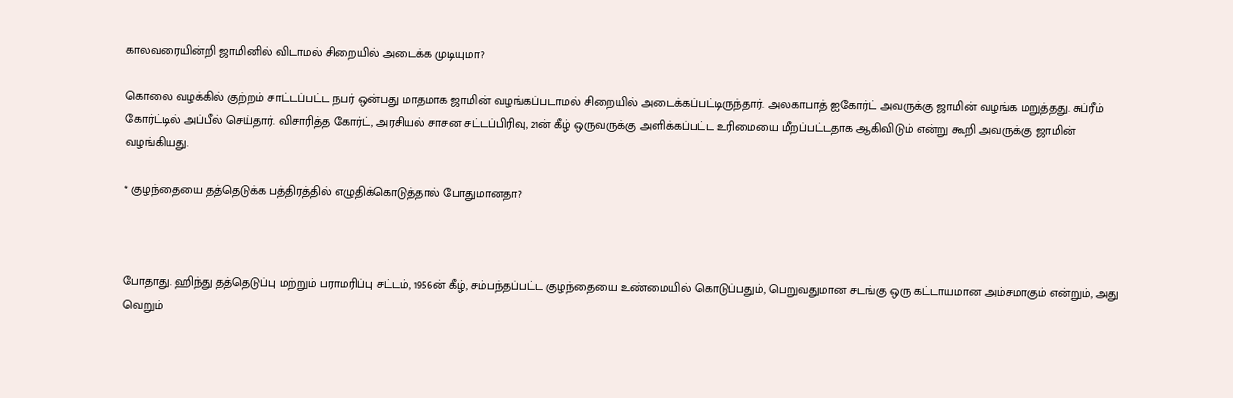காலவரையின்றி ஜாமினில் விடாமல் சிறையில் அடைக்க முடியுமா?

கொலை வழக்கில் குற்றம் சாட்டப்பட்ட நபர் ஒன்பது மாதமாக ஜாமின் வழங்கப்படாமல் சிறையில் அடைக்கப்பட்டிருந்தார். அலகாபாத் ஐகோர்ட் அவருக்கு ஜாமின் வழங்க மறுத்தது. சுப்ரீம் கோர்ட்டில் அப்பீல் செய்தார். விசாரித்த கோர்ட், அரசியல் சாசன சட்டப்பிரிவு, 21ன் கீழ் ஒருவருக்கு அளிக்கப்பட்ட உரிமையை மீறப்பட்டதாக ஆகிவிடும் என்று கூறி அவருக்கு ஜாமின் வழங்கியது.

* குழந்தையை தத்தெடுக்க பத்திரத்தில் எழுதிக்கொடுத்தால் போதுமானதா?



போதாது. ஹிந்து தத்தெடுப்பு மற்றும் பராமரிப்பு சட்டம், 1956ன் கீழ், சம்பந்தப்பட்ட குழந்தையை உண்மையில் கொடுப்பதும், பெறுவதுமான சடங்கு ஒரு கட்டாயமான அம்சமாகும் என்றும், அது வெறும்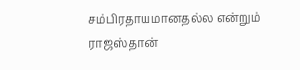சம்பிரதாயமானதல்ல என்றும் ராஜஸ்தான்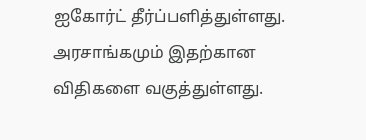ஐகோர்ட் தீர்ப்பளித்துள்ளது. அரசாங்கமும் இதற்கான விதிகளை வகுத்துள்ளது.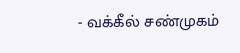- வக்கீல் சண்முகம்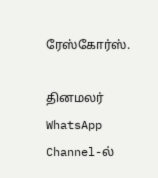ரேஸ்கோர்ஸ்.

தினமலர் WhatsApp Channel-ல்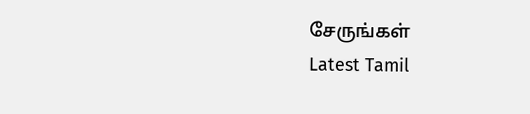சேருங்கள்
Latest Tamil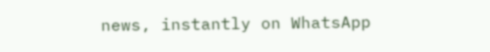news, instantly on WhatsApp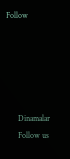Follow





      Dinamalar
      Follow us